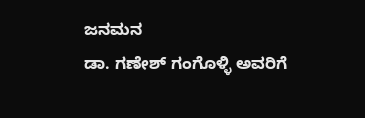ಜನಮನ
ಡಾ. ಗಣೇಶ್ ಗಂಗೊಳ್ಳಿ ಅವರಿಗೆ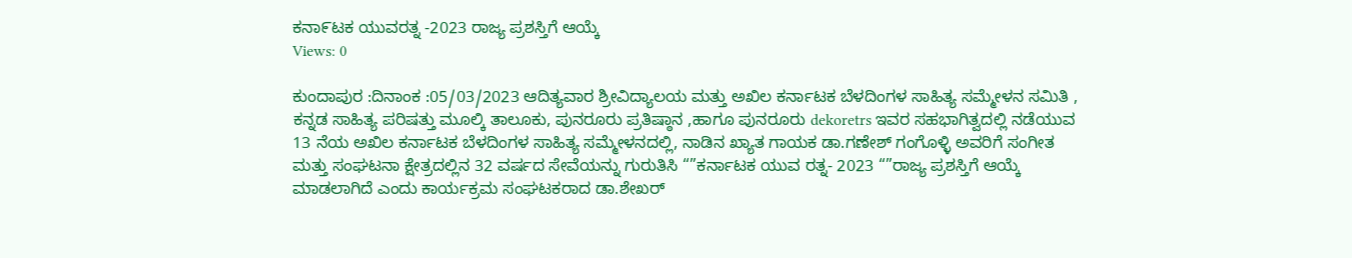ಕನಾ೯ಟಕ ಯುವರತ್ನ -2023 ರಾಜ್ಯ ಪ್ರಶಸ್ತಿಗೆ ಆಯ್ಕೆ
Views: 0

ಕುಂದಾಪುರ :ದಿನಾಂಕ :05/03/2023 ಆದಿತ್ಯವಾರ ಶ್ರೀವಿದ್ಯಾಲಯ ಮತ್ತು ಅಖಿಲ ಕರ್ನಾಟಕ ಬೆಳದಿಂಗಳ ಸಾಹಿತ್ಯ ಸಮ್ಮೇಳನ ಸಮಿತಿ , ಕನ್ನಡ ಸಾಹಿತ್ಯ ಪರಿಷತ್ತು ಮೂಲ್ಕಿ ತಾಲೂಕು, ಪುನರೂರು ಪ್ರತಿಷ್ಠಾನ ,ಹಾಗೂ ಪುನರೂರು dekoretrs ಇವರ ಸಹಭಾಗಿತ್ವದಲ್ಲಿ ನಡೆಯುವ 13 ನೆಯ ಅಖಿಲ ಕರ್ನಾಟಕ ಬೆಳದಿಂಗಳ ಸಾಹಿತ್ಯ ಸಮ್ಮೇಳನದಲ್ಲಿ, ನಾಡಿನ ಖ್ಯಾತ ಗಾಯಕ ಡಾ.ಗಣೇಶ್ ಗಂಗೊಳ್ಳಿ ಅವರಿಗೆ ಸಂಗೀತ ಮತ್ತು ಸಂಘಟನಾ ಕ್ಷೇತ್ರದಲ್ಲಿನ 32 ವರ್ಷದ ಸೇವೆಯನ್ನು ಗುರುತಿಸಿ “”ಕರ್ನಾಟಕ ಯುವ ರತ್ನ- 2023 “”ರಾಜ್ಯ ಪ್ರಶಸ್ತಿಗೆ ಆಯ್ಕೆ ಮಾಡಲಾಗಿದೆ ಎಂದು ಕಾರ್ಯಕ್ರಮ ಸಂಘಟಕರಾದ ಡಾ.ಶೇಖರ್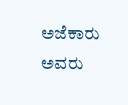ಅಜೆಕಾರು ಅವರು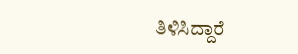ತಿಳಿಸಿದ್ದಾರೆ